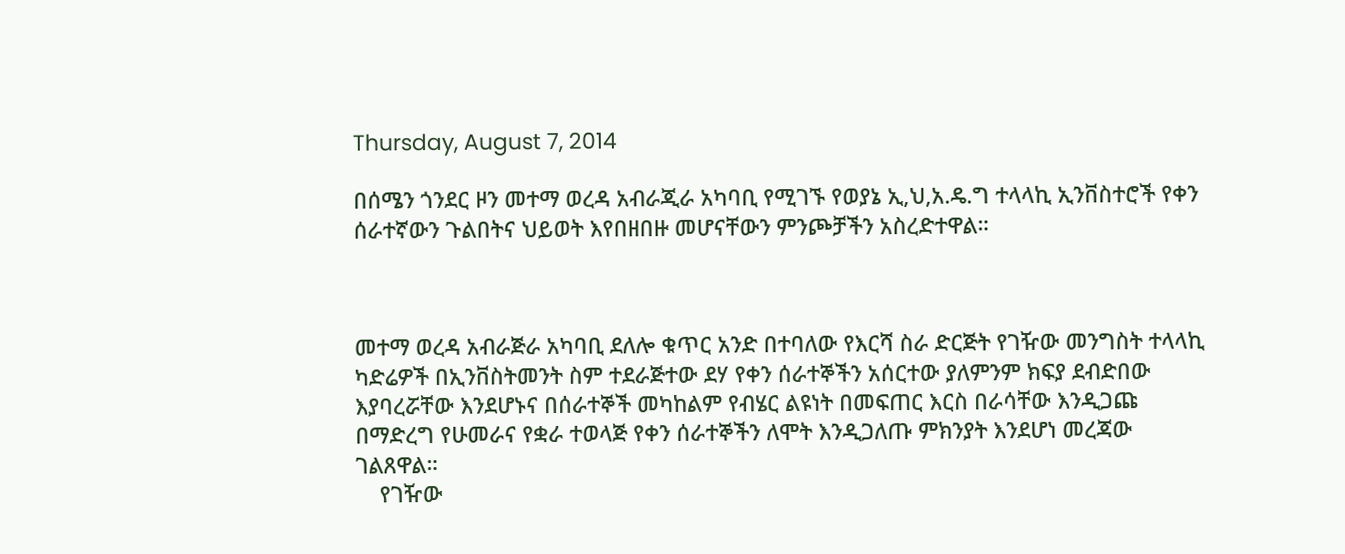Thursday, August 7, 2014

በሰሜን ጎንደር ዞን መተማ ወረዳ አብራጂራ አካባቢ የሚገኙ የወያኔ ኢ,ህ,አ.ዴ.ግ ተላላኪ ኢንቨስተሮች የቀን ሰራተኛውን ጉልበትና ህይወት እየበዘበዙ መሆናቸውን ምንጮቻችን አስረድተዋል።



መተማ ወረዳ አብራጅራ አካባቢ ደለሎ ቁጥር አንድ በተባለው የእርሻ ስራ ድርጅት የገዥው መንግስት ተላላኪ ካድሬዎች በኢንቨስትመንት ስም ተደራጅተው ደሃ የቀን ሰራተኞችን አሰርተው ያለምንም ክፍያ ደብድበው እያባረሯቸው እንደሆኑና በሰራተኞች መካከልም የብሄር ልዩነት በመፍጠር እርስ በራሳቸው እንዲጋጩ በማድረግ የሁመራና የቋራ ተወላጅ የቀን ሰራተኞችን ለሞት እንዲጋለጡ ምክንያት እንደሆነ መረጃው ገልጸዋል።
    የገዥው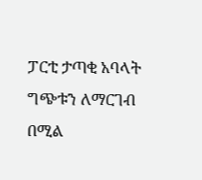ፓርቲ ታጣቂ አባላት ግጭቱን ለማርገብ በሚል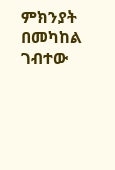ምክንያት በመካከል ገብተው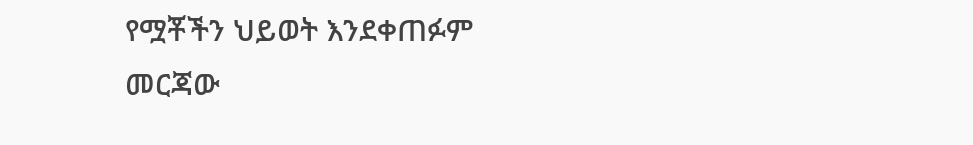የሟቾችን ህይወት እንደቀጠፉም መርጃው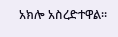አክሎ አስረድተዋል።